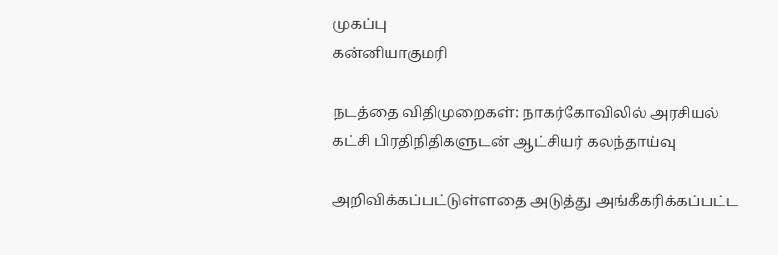முகப்பு
கன்னியாகுமரி

நடத்தை விதிமுறைகள்: நாகர்கோவிலில் அரசியல் கட்சி பிரதிநிதிகளுடன் ஆட்சியர் கலந்தாய்வு

அறிவிக்கப்பட்டுள்ளதை அடுத்து அங்கீகரிக்கப்பட்ட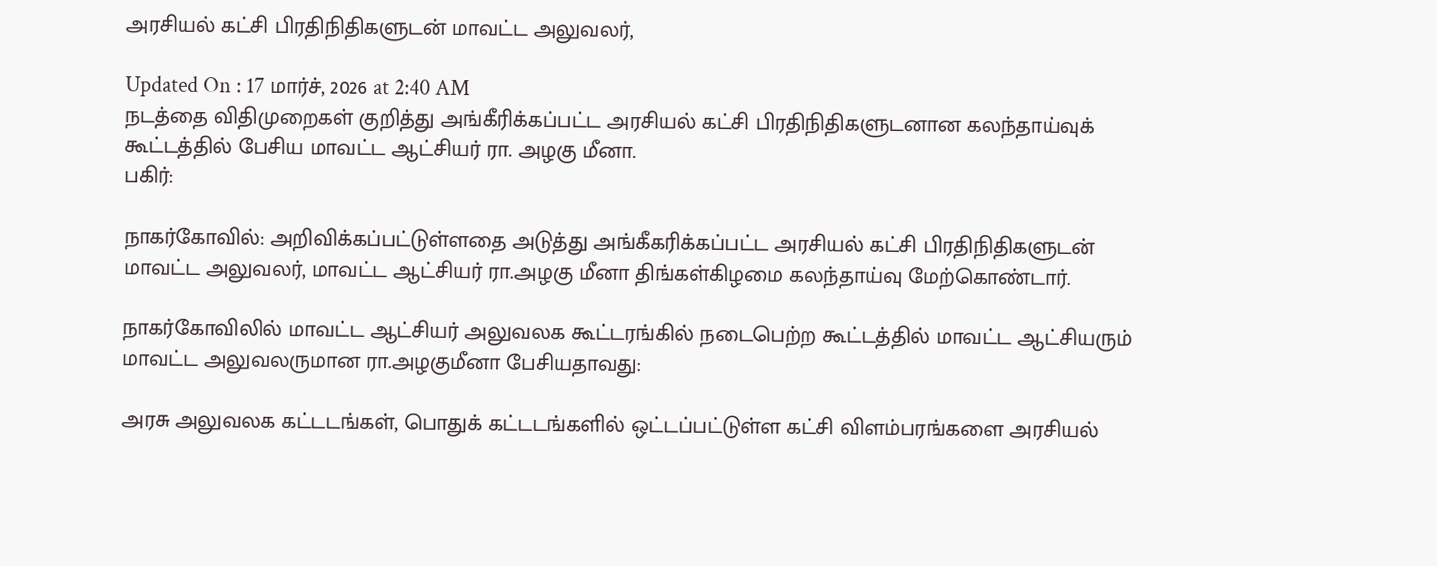அரசியல் கட்சி பிரதிநிதிகளுடன் மாவட்ட அலுவலர்,

Updated On : 17 மார்ச், 2026 at 2:40 AM
நடத்தை விதிமுறைகள் குறித்து அங்கீரிக்கப்பட்ட அரசியல் கட்சி பிரதிநிதிகளுடனான கலந்தாய்வுக் கூட்டத்தில் பேசிய மாவட்ட ஆட்சியர் ரா. அழகு மீனா.
பகிர்:

நாகர்கோவில்: அறிவிக்கப்பட்டுள்ளதை அடுத்து அங்கீகரிக்கப்பட்ட அரசியல் கட்சி பிரதிநிதிகளுடன் மாவட்ட அலுவலர், மாவட்ட ஆட்சியர் ரா.அழகு மீனா திங்கள்கிழமை கலந்தாய்வு மேற்கொண்டார்.

நாகர்கோவிலில் மாவட்ட ஆட்சியர் அலுவலக கூட்டரங்கில் நடைபெற்ற கூட்டத்தில் மாவட்ட ஆட்சியரும் மாவட்ட அலுவலருமான ரா.அழகுமீனா பேசியதாவது:

அரசு அலுவலக கட்டடங்கள், பொதுக் கட்டடங்களில் ஒட்டப்பட்டுள்ள கட்சி விளம்பரங்களை அரசியல்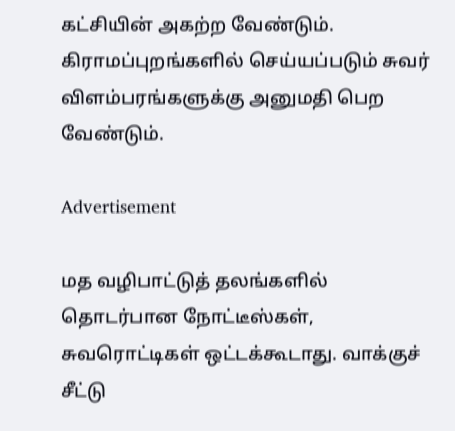கட்சியின் அகற்ற வேண்டும். கிராமப்புறங்களில் செய்யப்படும் சுவர் விளம்பரங்களுக்கு அனுமதி பெற வேண்டும்.

Advertisement

மத வழிபாட்டுத் தலங்களில் தொடர்பான நோட்டீஸ்கள், சுவரொட்டிகள் ஒட்டக்கூடாது. வாக்குச் சீட்டு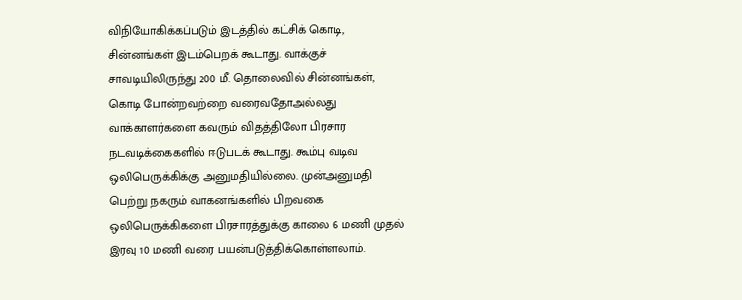விநியோகிக்கப்படும் இடத்தில் கட்சிக் கொடி, சின்னங்கள் இடம்பெறக் கூடாது. வாக்குச் சாவடியிலிருந்து 200 மீ. தொலைவில் சின்னங்கள், கொடி போன்றவற்றை வரைவதோஅல்லது வாக்காளர்களை கவரும் விதத்திலோ பிரசார நடவடிக்கைகளில் ஈடுபடக் கூடாது. கூம்பு வடிவ ஒலிபெருக்கிக்கு அனுமதியில்லை. முன்அனுமதி பெற்று நகரும் வாகனங்களில் பிறவகை ஒலிபெருக்கிகளை பிரசாரத்துக்கு காலை 6 மணி முதல் இரவு 10 மணி வரை பயன்படுத்திக்கொள்ளலாம்.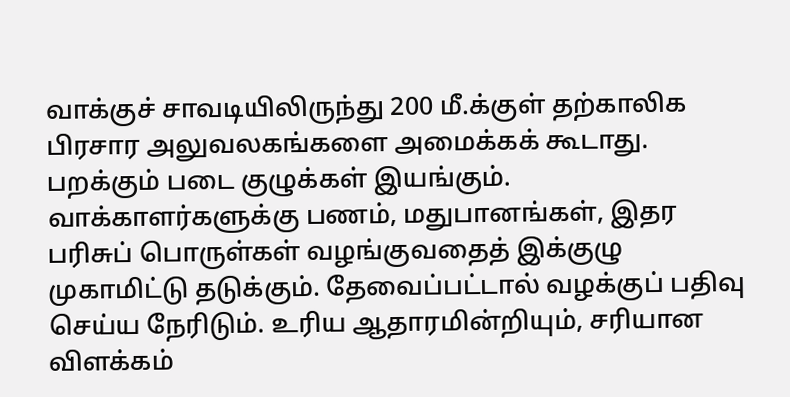வாக்குச் சாவடியிலிருந்து 200 மீ.க்குள் தற்காலிக பிரசார அலுவலகங்களை அமைக்கக் கூடாது. பறக்கும் படை குழுக்கள் இயங்கும். வாக்காளர்களுக்கு பணம், மதுபானங்கள், இதர பரிசுப் பொருள்கள் வழங்குவதைத் இக்குழு முகாமிட்டு தடுக்கும். தேவைப்பட்டால் வழக்குப் பதிவு செய்ய நேரிடும். உரிய ஆதாரமின்றியும், சரியான விளக்கம்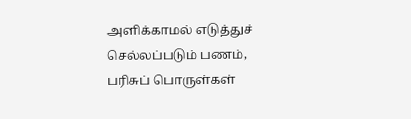அளிக்காமல் எடுத்துச் செல்லப்படும் பணம், பரிசுப் பொருள்கள்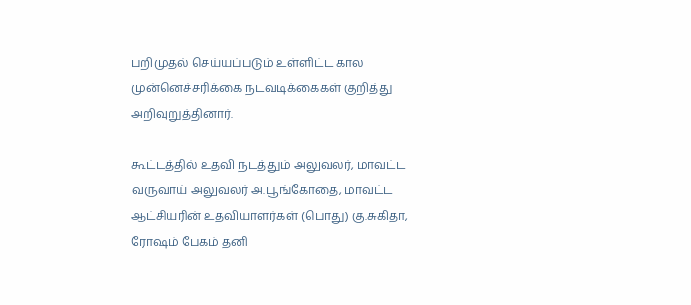பறிமுதல் செய்யப்படும் உள்ளிட்ட கால முன்னெச்சரிக்கை நடவடிக்கைகள் குறித்து அறிவுறுத்தினார்.

கூட்டத்தில் உதவி நடத்தும் அலுவலர், மாவட்ட வருவாய் அலுவலர் அ.பூங்கோதை, மாவட்ட ஆட்சியரின் உதவியாளர்கள் (பொது) கு.சுகிதா, ரோஷம் பேகம் தனி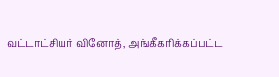வட்டாட்சியர் வினோத், அங்கீகரிக்கப்பட்ட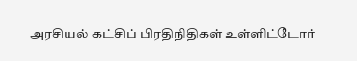அரசியல் கட்சிப் பிரதிநிதிகள் உள்ளிட்டோர்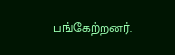பங்கேற்றனர்.